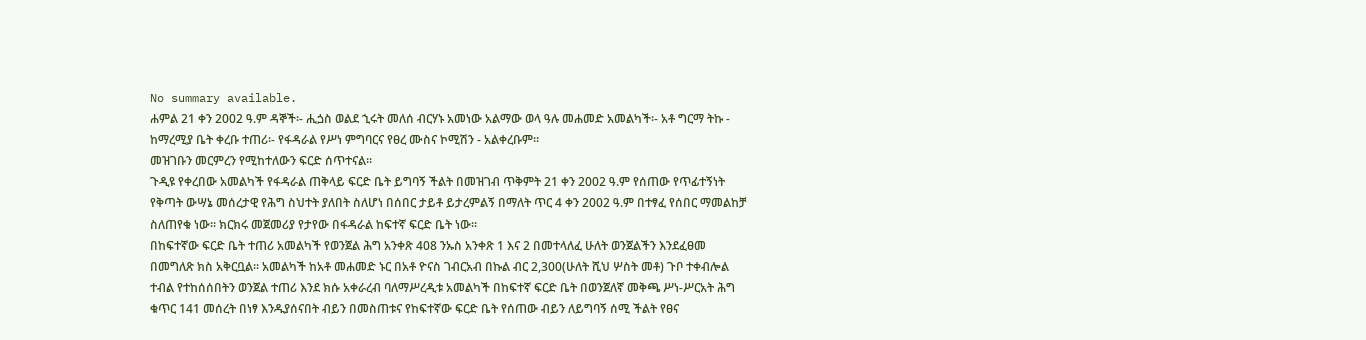No summary available.
ሐምል 21 ቀን 2002 ዓ.ም ዳኞች፡- ሒጏስ ወልደ ኂሩት መለሰ ብርሃኑ አመነው አልማው ወላ ዓሉ መሐመድ አመልካች፡- አቶ ግርማ ትኩ - ከማረሚያ ቤት ቀረቡ ተጠሪ፡- የፋዳራል የሥነ ምግባርና የፀረ ሙስና ኮሚሽን - አልቀረቡም።
መዝገቡን መርምረን የሚከተለውን ፍርድ ሰጥተናል።
ጉዲዩ የቀረበው አመልካች የፋዳራል ጠቅላይ ፍርድ ቤት ይግባኝ ችልት በመዝገብ ጥቅምት 21 ቀን 2002 ዓ.ም የሰጠው የጥፊተኝነት የቅጣት ውሣኔ መሰረታዊ የሕግ ስህተት ያለበት ስለሆነ በሰበር ታይቶ ይታረምልኝ በማለት ጥር 4 ቀን 2002 ዓ.ም በተፃፈ የሰበር ማመልከቻ ስለጠየቁ ነው። ክርክሩ መጀመሪያ የታየው በፋዳራል ከፍተኛ ፍርድ ቤት ነው።
በከፍተኛው ፍርድ ቤት ተጠሪ አመልካች የወንጀል ሕግ አንቀጽ 408 ንኡስ አንቀጽ 1 እና 2 በመተላለፈ ሁለት ወንጀልችን እንደፈፀመ በመግለጽ ክስ አቅርቧል። አመልካች ከአቶ መሐመድ ኑር በአቶ ዮናስ ገብርአብ በኩል ብር 2,300(ሁለት ሺህ ሦስት መቶ) ጉቦ ተቀብሎል ተብል የተከሰሰበትን ወንጀል ተጠሪ እንደ ክሱ አቀራረብ ባለማሥረዲቱ አመልካች በከፍተኛ ፍርድ ቤት በወንጀለኛ መቅጫ ሥነ-ሥርአት ሕግ ቁጥር 141 መሰረት በነፃ እንዱያሰናበት ብይን በመስጠቱና የከፍተኛው ፍርድ ቤት የሰጠው ብይን ለይግባኝ ሰሚ ችልት የፀና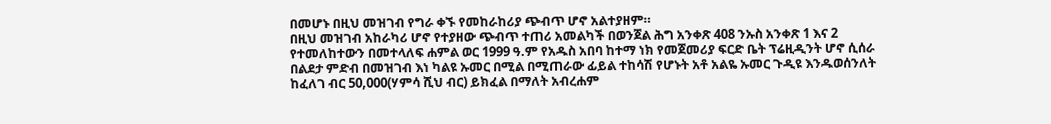በመሆኑ በዚህ መዝገብ የግራ ቀኙ የመከራከሪያ ጭብጥ ሆኖ አልተያዘም።
በዚህ መዝገብ አከራካሪ ሆኖ የተያዘው ጭብጥ ተጠሪ አመልካች በወንጀል ሕግ አንቀጽ 408 ንኡስ አንቀጽ 1 እና 2 የተመለከተውን በመተላለፍ ሐምል ወር 1999 ዓ.ም የአዱስ አበባ ከተማ ነክ የመጀመሪያ ፍርድ ቤት ፕሬዚዲንት ሆኖ ሲሰራ በልደታ ምድብ በመዝገብ እነ ካልዩ ኡመር በሚል በሚጠራው ፊይል ተከሳሽ የሆኑት አቶ አልዬ ኡመር ጉዲዩ እንዱወሰንለት ከፈለገ ብር 50,000(ሃምሳ ሺህ ብር) ይክፈል በማለት አብረሐም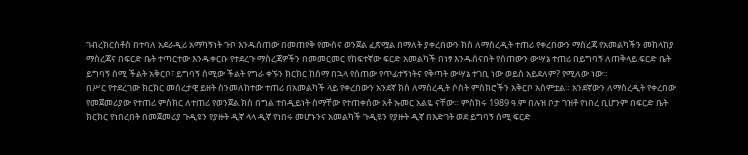ገብረክርስቶስ በተባለ አደራዲሪ አማካኝነት ጉቦ እንዱሰጠው በመጠየቅ የሙስና ወንጀል ፈጽሟል በማለት ያቀረበውን ክስ ለማስረዲት ተጠሪ የቀረበውን ማስረጃ የአመልካችን መከላከያ ማስረጃና በፍርድ ቤት ተጣርተው እንዱቀርቡ የተደረጉ ማስረጃዎችን በመመርመር የከፍተኛው ፍርድ አመልካች በነፃ እንዱሰናበት የሰጠውን ውሣኔ ተጠሪ በይግባኝ ለጠቅላይ ፍርድ ቤት ይግባኝ ሰሚ ችልት አቅርቦ፣ ይግባኝ ሰሚው ችልት የግራ ቀኙን ክርክር ከሰማ በኋላ የሰጠው የጥፊተኝነትና የቅጣት ውሣኔ ተገቢ ነው ወይስ አይደለም? የሚለው ነው።
በሥር የተደረገው ክርክር መሰረታዊ ይዘት ስንመለከተው ተጠሪ በአመልካች ላይ የቀረበውን አንደኛ ክስ ለማስረዲት ሶስት ምስክሮችን አቅርቦ አሰምቷል። አንደኛውን ለማስረዲት የቀረበው የመጀመሪያው የተጠሪ ምስክር ለተጠሪ የወንጀል ክስ በግል ተበዲይነት ስማቸው የተጠቀሰው አቶ ኡመር አልዬ ናቸው። ምስክሩ 1989 ዓ.ም በሉዝ ቦታ ገዝቶ የነበረ ቢሆንም በፍርድ ቤት ክርክር የነበረበት በመጀመሪያ ጉዲዩን የያዙት ዲኛ ላላ ዲኛ የነበሩ መሆኑንና አመልካች ጉዲዩን የያዙት ዲኛ በእድገት ወደ ይግባኝ ሰሚ ፍርድ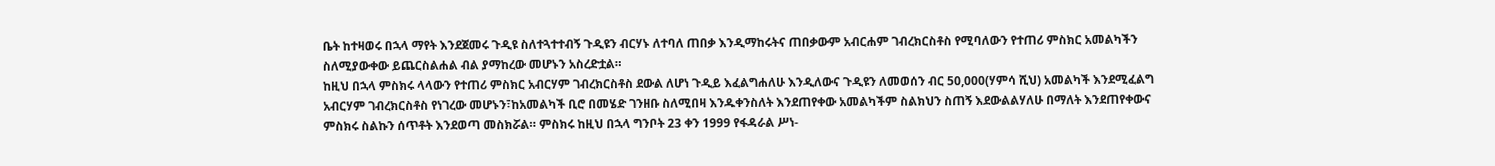ቤት ከተዛወሩ በኋላ ማየት እንደጀመሩ ጉዲዩ ስለተጓተተብኝ ጉዲዩን ብርሃኑ ለተባለ ጠበቃ እንዲማከሩትና ጠበቃውም አብርሐም ገብረክርስቶስ የሚባለውን የተጠሪ ምስክር አመልካችን ስለሚያውቀው ይጨርስልሐል ብል ያማከረው መሆኑን አስረድቷል።
ከዚህ በኋላ ምስክሩ ላላውን የተጠሪ ምስክር አብርሃም ገብረክርስቶስ ደውል ለሆነ ጉዲይ እፈልግሐለሁ እንዲለውና ጉዲዩን ለመወሰን ብር 50,000(ሃምሳ ሺህ) አመልካች እንደሚፈልግ አብርሃም ገብረክርስቶስ የነገረው መሆኑን፣ከአመልካች ቢሮ በመሄድ ገንዘቡ ስለሚበዛ እንዱቀንስለት እንደጠየቀው አመልካችም ስልክህን ስጠኝ እደውልልሃለሁ በማለት እንደጠየቀውና ምስክሩ ስልኩን ሰጥቶት እንደወጣ መስክሯል። ምስክሩ ከዚህ በኋላ ግንቦት 23 ቀን 1999 የፋዳራል ሥነ-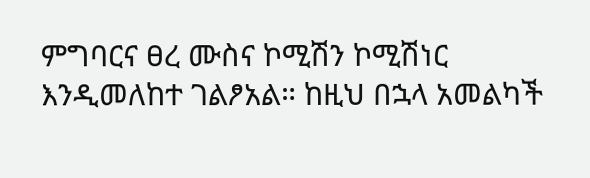ምግባርና ፀረ ሙስና ኮሚሽን ኮሚሽነር እንዲመለከተ ገልፆአል። ከዚህ በኋላ አመልካች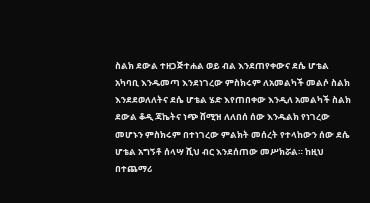ስልክ ደውል ተዘጋጅተሐል ወይ ብል እንደጠየቀውና ደሴ ሆቴል አካባቢ እንዱመጣ እንደነገረው ምስክሩም ለአመልካች መልሶ ስልክ እንደደወለለትና ደሴ ሆቴል ሄድ እየጠበቀው እንዲለ አመልካች ስልክ ደውል ቆዲ ጃኬትና ነጭ ሸሚዝ ለለበሰ ሰው እንዱልክ የነገረው መሆኑን ምስክሩም በተነገረው ምልክት መሰረት የተላከውን ሰው ደሴ ሆቴል አግኝቶ ሰላሣ ሺህ ብር እንደሰጠው መሥክሯል። ከዚህ በተጨማሪ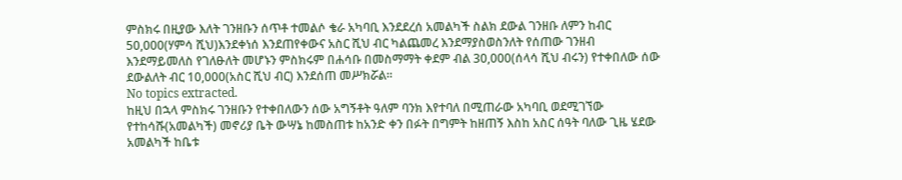ምስክሩ በዚያው እለት ገንዘቡን ሰጥቶ ተመልሶ ቄራ አካባቢ እንደደረሰ አመልካች ስልክ ደውል ገንዘቡ ለምን ከብር 50,000(ሃምሳ ሺህ)እንደቀነሰ እንደጠየቀውና አስር ሺህ ብር ካልጨመረ እንደማያስወስንለት የሰጠው ገንዘብ እንደማይመለስ የገለፁለት መሆኑን ምስክሩም በሐሳቡ በመስማማት ቀደም ብል 30,000(ሰላሳ ሺህ ብሩን) የተቀበለው ሰው ደውልለት ብር 10,000(አስር ሺህ ብር) እንደሰጠ መሥክሯል።
No topics extracted.
ከዚህ በኋላ ምስክሩ ገንዘቡን የተቀበለውን ሰው አግኝቶት ዓለም ባንክ እየተባለ በሚጠራው አካባቢ ወደሚገኘው የተከሳሹ(አመልካች) መኖሪያ ቤት ውሣኔ ከመስጠቱ ከአንድ ቀን በፉት በግምት ከዘጠኝ እስከ አስር ሰዓት ባለው ጊዜ ሄደው አመልካች ከቤቱ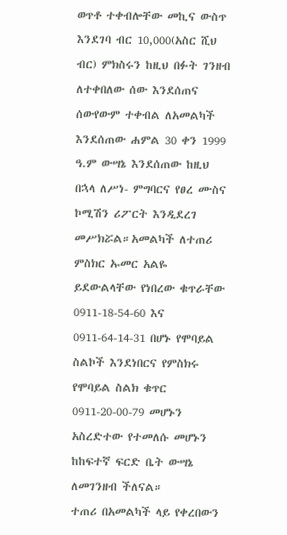ወጥቶ ተቀብሎቸው መኪና ውስጥ እንደገባ ብር 10,000(አስር ሺህ ብር) ምክስሩን ከዚህ በፉት ገንዘብ ለተቀበለው ሰው እንደሰጠና ሰውየውም ተቀብል ለአመልካች እንደሰጠው ሐምል 30 ቀን 1999 ዓ.ም ውሣኔ እንደሰጠው ከዚህ በኋላ ለሥነ- ምግባርና የፀረ ሙስና ኮሚሽን ሪፖርት እንዲደረገ መሥክሯል።አመልካች ለተጠሪ ምስክር ኡመር አልዬ ይደውልላቸው የነበረው ቁጥራቸው 0911-18-54-60 እና 0911-64-14-31 በሆኑ የሞባይል ስልኮች እንደነበርና የምስክሩ የሞባይል ስልክ ቁጥር 0911-20-00-79 መሆኑን አስረድተው የተመለሱ መሆኑን ከከፍተኛ ፍርድ ቤት ውሣኔ ለመገንዘብ ችለናል።
ተጠሪ በአመልካች ላይ የቀረበውን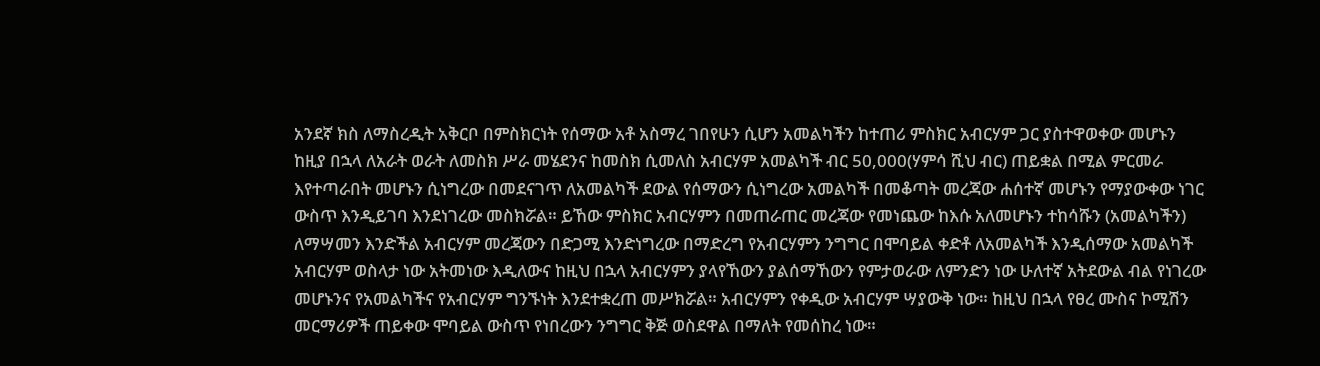አንደኛ ክስ ለማስረዲት አቅርቦ በምስክርነት የሰማው አቶ አስማረ ገበየሁን ሲሆን አመልካችን ከተጠሪ ምስክር አብርሃም ጋር ያስተዋወቀው መሆኑን ከዚያ በኋላ ለአራት ወራት ለመስክ ሥራ መሄደንና ከመስክ ሲመለስ አብርሃም አመልካች ብር 50,000(ሃምሳ ሺህ ብር) ጠይቋል በሚል ምርመራ እየተጣራበት መሆኑን ሲነግረው በመደናገጥ ለአመልካች ደውል የሰማውን ሲነግረው አመልካች በመቆጣት መረጃው ሐሰተኛ መሆኑን የማያውቀው ነገር ውስጥ እንዲይገባ እንደነገረው መስክሯል። ይኸው ምስክር አብርሃምን በመጠራጠር መረጃው የመነጨው ከእሱ አለመሆኑን ተከሳሹን (አመልካችን) ለማሣመን እንድችል አብርሃም መረጃውን በድጋሚ እንድነግረው በማድረግ የአብርሃምን ንግግር በሞባይል ቀድቶ ለአመልካች እንዲሰማው አመልካች አብርሃም ወስላታ ነው አትመነው እዲለውና ከዚህ በኋላ አብርሃምን ያላየኸውን ያልሰማኸውን የምታወራው ለምንድን ነው ሁለተኛ አትደውል ብል የነገረው መሆኑንና የአመልካችና የአብርሃም ግንኙነት እንደተቋረጠ መሥክሯል። አብርሃምን የቀዲው አብርሃም ሣያውቅ ነው። ከዚህ በኋላ የፀረ ሙስና ኮሚሽን መርማሪዎች ጠይቀው ሞባይል ውስጥ የነበረውን ንግግር ቅጅ ወስደዋል በማለት የመሰከረ ነው።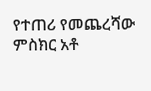የተጠሪ የመጨረሻው ምስክር አቶ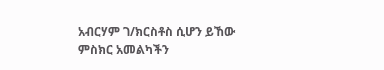አብርሃም ገ/ክርስቶስ ሲሆን ይኸው ምስክር አመልካችን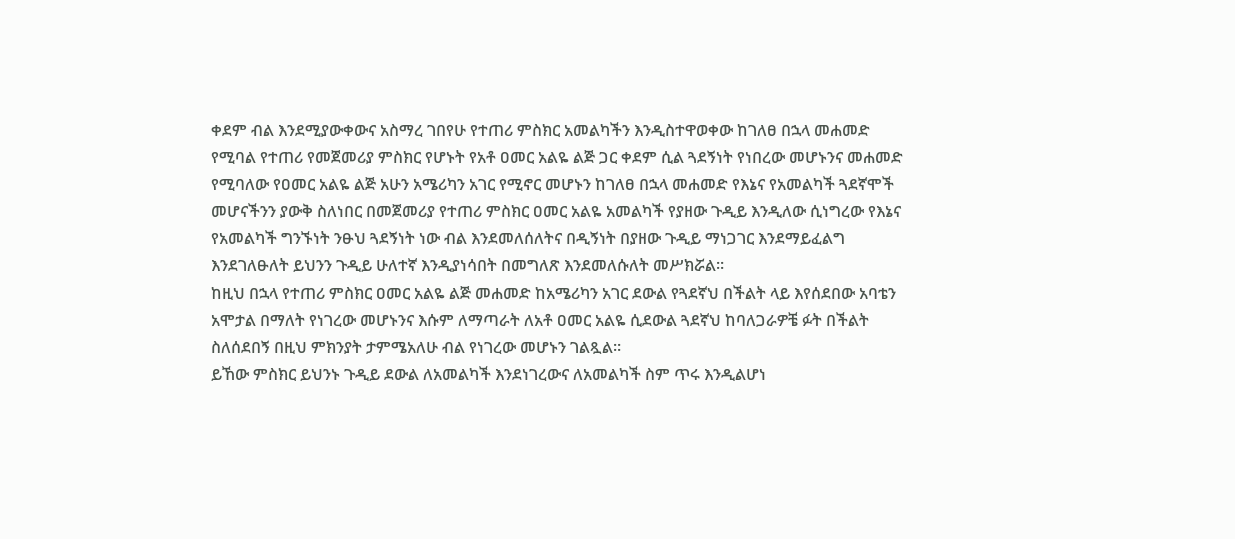ቀደም ብል እንደሚያውቀውና አስማረ ገበየሁ የተጠሪ ምስክር አመልካችን እንዲስተዋወቀው ከገለፀ በኋላ መሐመድ የሚባል የተጠሪ የመጀመሪያ ምስክር የሆኑት የአቶ ዐመር አልዬ ልጅ ጋር ቀደም ሲል ጓደኝነት የነበረው መሆኑንና መሐመድ የሚባለው የዐመር አልዬ ልጅ አሁን አሜሪካን አገር የሚኖር መሆኑን ከገለፀ በኋላ መሐመድ የእኔና የአመልካች ጓደኛሞች መሆናችንን ያውቅ ስለነበር በመጀመሪያ የተጠሪ ምስክር ዐመር አልዬ አመልካች የያዘው ጉዲይ እንዲለው ሲነግረው የእኔና የአመልካች ግንኙነት ንፁህ ጓደኝነት ነው ብል እንደመለሰለትና በዲኝነት በያዘው ጉዲይ ማነጋገር እንደማይፈልግ እንደገለፁለት ይህንን ጉዲይ ሁለተኛ እንዲያነሳበት በመግለጽ እንደመለሱለት መሥክሯል።
ከዚህ በኋላ የተጠሪ ምስክር ዐመር አልዬ ልጅ መሐመድ ከአሜሪካን አገር ደውል የጓደኛህ በችልት ላይ እየሰደበው አባቴን አሞታል በማለት የነገረው መሆኑንና እሱም ለማጣራት ለአቶ ዐመር አልዬ ሲደውል ጓደኛህ ከባለጋራዎቼ ፉት በችልት ስለሰደበኝ በዚህ ምክንያት ታምሜአለሁ ብል የነገረው መሆኑን ገልጿል።
ይኸው ምስክር ይህንኑ ጉዲይ ደውል ለአመልካች እንደነገረውና ለአመልካች ስም ጥሩ እንዲልሆነ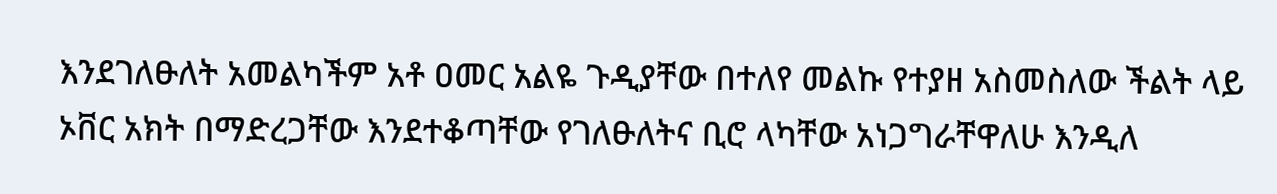እንደገለፁለት አመልካችም አቶ ዐመር አልዬ ጉዲያቸው በተለየ መልኩ የተያዘ አስመስለው ችልት ላይ ኦቨር አክት በማድረጋቸው እንደተቆጣቸው የገለፁለትና ቢሮ ላካቸው አነጋግራቸዋለሁ እንዲለ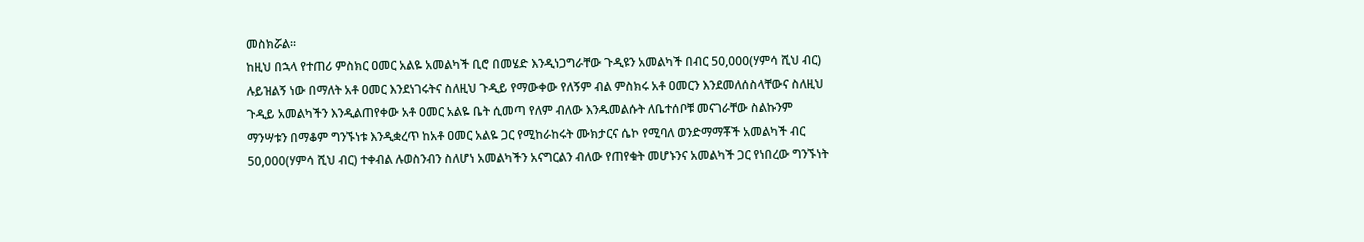መስክሯል።
ከዚህ በኋላ የተጠሪ ምስክር ዐመር አልዬ አመልካች ቢሮ በመሄድ እንዲነጋግራቸው ጉዲዩን አመልካች በብር 50,000(ሃምሳ ሺህ ብር) ሉይዝልኝ ነው በማለት አቶ ዐመር እንደነገሩትና ስለዚህ ጉዲይ የማውቀው የለኝም ብል ምስክሩ አቶ ዐመርን እንደመለሰስላቸውና ስለዚህ ጉዲይ አመልካችን እንዲልጠየቀው አቶ ዐመር አልዬ ቤት ሲመጣ የለም ብለው እንዱመልሱት ለቤተሰቦቹ መናገራቸው ስልኩንም ማንሣቱን በማቆም ግንኙነቱ እንዲቋረጥ ከአቶ ዐመር አልዬ ጋር የሚከራከሩት ሙክታርና ሴኮ የሚባለ ወንድማማቾች አመልካች ብር 50,000(ሃምሳ ሺህ ብር) ተቀብል ሉወስንብን ስለሆነ አመልካችን አናግርልን ብለው የጠየቁት መሆኑንና አመልካች ጋር የነበረው ግንኙነት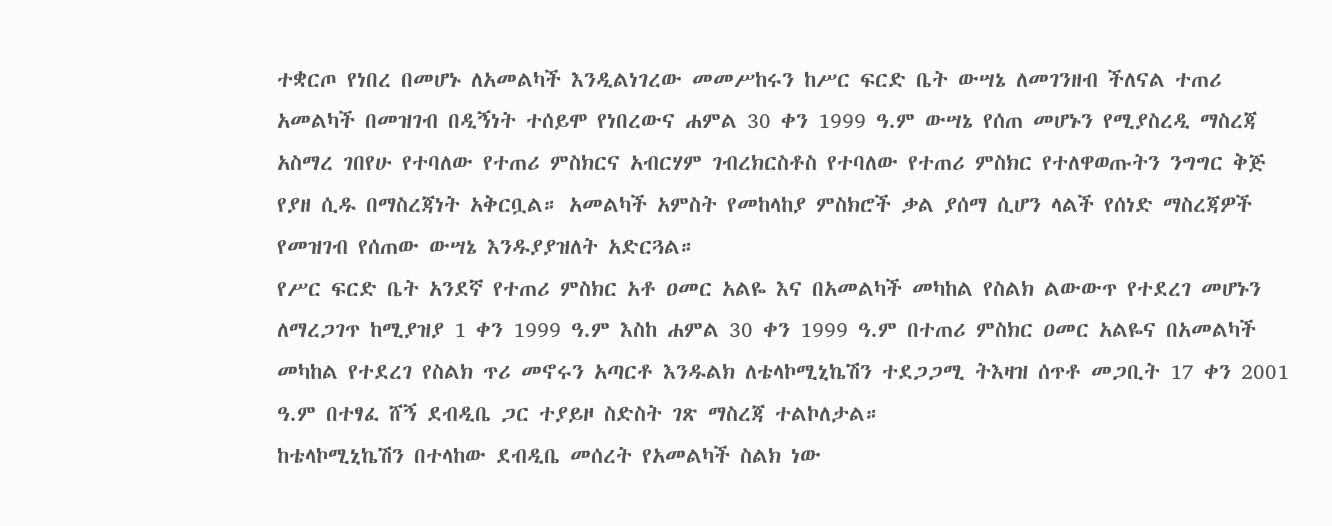ተቋርጦ የነበረ በመሆኑ ለአመልካች እንዲልነገረው መመሥከሩን ከሥር ፍርድ ቤት ውሣኔ ለመገንዘብ ችለናል ተጠሪ አመልካች በመዝገብ በዲኝነት ተሰይሞ የነበረውና ሐምል 30 ቀን 1999 ዓ.ም ውሣኔ የሰጠ መሆኑን የሚያስረዲ ማስረጃ አስማረ ገበየሁ የተባለው የተጠሪ ምስክርና አብርሃም ገብረክርስቶስ የተባለው የተጠሪ ምስክር የተለዋወጡትን ንግግር ቅጅ የያዘ ሲዱ በማስረጃነት አቅርቧል። አመልካች አምስት የመከላከያ ምስክሮች ቃል ያሰማ ሲሆን ላልች የሰነድ ማስረጃዎች የመዝገብ የሰጠው ውሣኔ እንዱያያዝለት አድርጓል።
የሥር ፍርድ ቤት አንደኛ የተጠሪ ምስክር አቶ ዐመር አልዬ እና በአመልካች መካከል የስልክ ልውውጥ የተደረገ መሆኑን ለማረጋገጥ ከሚያዝያ 1 ቀን 1999 ዓ.ም እስከ ሐምል 30 ቀን 1999 ዓ.ም በተጠሪ ምስክር ዐመር አልዬና በአመልካች መካከል የተደረገ የስልክ ጥሪ መኖሩን አጣርቶ እንዱልክ ለቴላኮሚኒኬሽን ተደጋጋሚ ትእዛዝ ሰጥቶ መጋቢት 17 ቀን 2001 ዓ.ም በተፃፈ ሸኝ ደብዲቤ ጋር ተያይዞ ስድስት ገጽ ማስረጃ ተልኮለታል።
ከቴላኮሚኒኬሽን በተላከው ደብዲቤ መሰረት የአመልካች ስልክ ነው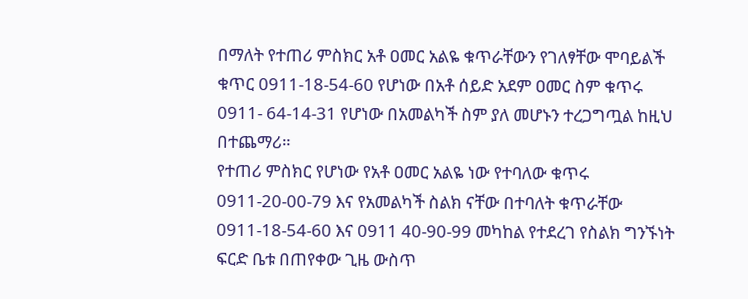በማለት የተጠሪ ምስክር አቶ ዐመር አልዬ ቁጥራቸውን የገለፃቸው ሞባይልች ቁጥር 0911-18-54-60 የሆነው በአቶ ሰይድ አደም ዐመር ስም ቁጥሩ 0911- 64-14-31 የሆነው በአመልካች ስም ያለ መሆኑን ተረጋግጧል ከዚህ በተጨማሪ።
የተጠሪ ምስክር የሆነው የአቶ ዐመር አልዬ ነው የተባለው ቁጥሩ 0911-20-00-79 እና የአመልካች ስልክ ናቸው በተባለት ቁጥራቸው 0911-18-54-60 እና 0911 40-90-99 መካከል የተደረገ የስልክ ግንኙነት ፍርድ ቤቱ በጠየቀው ጊዜ ውስጥ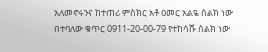አለመኖሩንና ከተጠሪ ምስክር አቶ ዐመር አልዬ ስልክ ነው በተባለው ቁጥር 0911-20-00-79 የተከሳሹ ስልክ ነው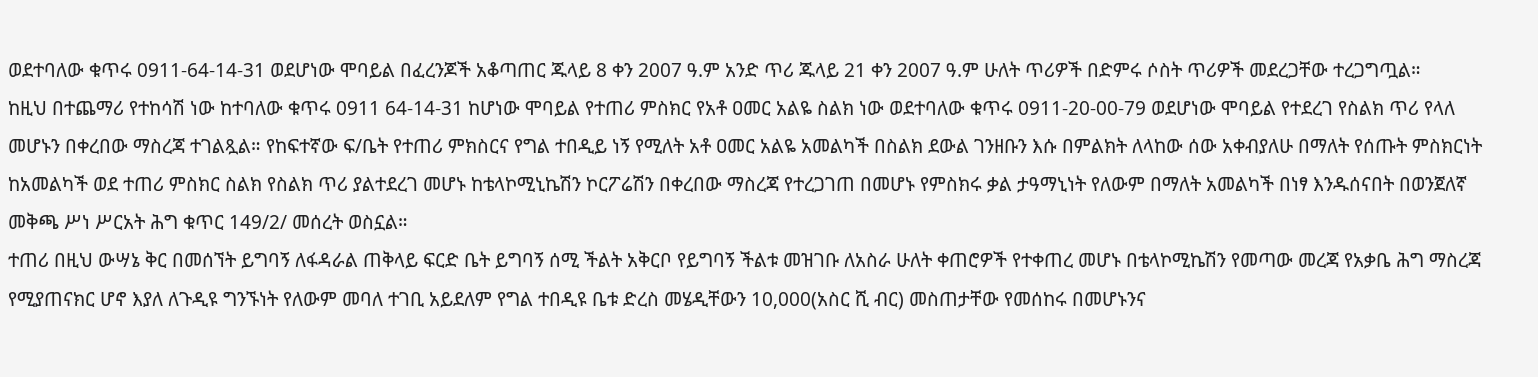ወደተባለው ቁጥሩ 0911-64-14-31 ወደሆነው ሞባይል በፈረንጆች አቆጣጠር ጁላይ 8 ቀን 2007 ዓ.ም አንድ ጥሪ ጁላይ 21 ቀን 2007 ዓ.ም ሁለት ጥሪዎች በድምሩ ሶስት ጥሪዎች መደረጋቸው ተረጋግጧል።
ከዚህ በተጨማሪ የተከሳሽ ነው ከተባለው ቁጥሩ 0911 64-14-31 ከሆነው ሞባይል የተጠሪ ምስክር የአቶ ዐመር አልዬ ስልክ ነው ወደተባለው ቁጥሩ 0911-20-00-79 ወደሆነው ሞባይል የተደረገ የስልክ ጥሪ የላለ መሆኑን በቀረበው ማስረጃ ተገልጿል። የከፍተኛው ፍ/ቤት የተጠሪ ምክስርና የግል ተበዲይ ነኝ የሚለት አቶ ዐመር አልዬ አመልካች በስልክ ደውል ገንዘቡን እሱ በምልክት ለላከው ሰው አቀብያለሁ በማለት የሰጡት ምስክርነት ከአመልካች ወደ ተጠሪ ምስክር ስልክ የስልክ ጥሪ ያልተደረገ መሆኑ ከቴላኮሚኒኬሽን ኮርፖሬሽን በቀረበው ማስረጃ የተረጋገጠ በመሆኑ የምስክሩ ቃል ታዓማኒነት የለውም በማለት አመልካች በነፃ እንዱሰናበት በወንጀለኛ መቅጫ ሥነ ሥርአት ሕግ ቁጥር 149/2/ መሰረት ወስኗል።
ተጠሪ በዚህ ውሣኔ ቅር በመሰኘት ይግባኝ ለፋዳራል ጠቅላይ ፍርድ ቤት ይግባኝ ሰሚ ችልት አቅርቦ የይግባኝ ችልቱ መዝገቡ ለአስራ ሁለት ቀጠሮዎች የተቀጠረ መሆኑ በቴላኮሚኬሽን የመጣው መረጃ የአቃቤ ሕግ ማስረጃ የሚያጠናክር ሆኖ እያለ ለጉዲዩ ግንኙነት የለውም መባለ ተገቢ አይደለም የግል ተበዲዩ ቤቱ ድረስ መሄዲቸውን 10,000(አስር ሺ ብር) መስጠታቸው የመሰከሩ በመሆኑንና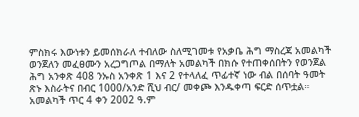ምስክሩ እውነቱን ይመሰክራለ ተብለው ስለሚገመቱ የአቃቤ ሕግ ማስረጃ አመልካች ወንጀለን መፈፀሙን አረጋግጦል በማለት አመልካች በክሱ የተጠቀሰበትን የወንጀል ሕግ አንቀጽ 408 ንኡስ አንቀጽ 1 እና 2 የተላለፈ ጥፊተኛ ነው ብል በሰባት ዓመት ጽኑ እስራትና በብር 1000/አንድ ሺህ ብር/ መቀጮ እንዱቀጣ ፍርድ ሰጥቷል።
አመልካች ጥር 4 ቀን 2002 ዓ.ም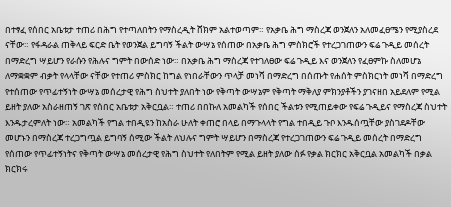በተፃፈ የሰበር አቤቱታ ተጠሪ በሕግ የተጣለበትን የማስረዲት ሸክም አልተወጣም። የአቃቤ ሕግ ማስረጃ ወንጀለን አለመፈፀሜን የሚያስረደ ናቸው። የፋዳራል ጠቅላይ ፍርድ ቤት የወንጀል ይግባኝ ችልት ውሣኔ የሰጠው በአቃቤ ሕግ ምስክሮች የተረጋገጠውን ፍሬ ጉዲይ መሰረት በማድረግ ሣይሆን የራሱን የሕሉና ግምት በውሰድ ነው። በአቃቤ ሕግ ማስረጃ የተገለፀው ፍሬ ጉዲይ እና ወንጀለን የፈፀምኩ ስለመሆኔ ለማቋቋም ብቃት የላላቸው ናቸው የተጠሪ ምስክር ከግል የነበራቸውን ጥላቻ መነሻ በማድረግ በሰጡት የሐሰት ምስክርነት መነሻ በማድረግ የተሰጠው የጥፊተኝነት ውሣኔ መሰረታዊ የሕግ ስህተት ያለበት ነው የቅጣት ውሣኔም የቅጣት ማቅለያ ምክንያቶችን ያገናዘበ አይደለም የሚል ይዘት ያለው አስራዘጠኝ ገጽ የሰበር አቤቱታ አቅርቧል። ተጠሪ በበኩለ አመልካች የሰበር ችልቱን የሚጠይቀው የፍሬ ጉዲይና የማስረጃ ስህተት እንዱታረምለት ነው። አመልካች የግል ተበዲዩን ከአስራ ሁለት ቀጠሮ በላይ በማጉላላት የግል ተበዲይ ጉቦ እንዱሰጧቸው ያስገደዶቸው መሆኑን በማስረጃ ተረጋግጧል ይግባኝ ሰሚው ችልት ለህሉና ግምት ሣይሆን በማስረጃ የተረጋገጠውን ፍሬ ጉዲይ መሰረት በማድረግ የሰጠው የጥፊተኝነትና የቅጣት ውሣኔ መሰረታዊ የሕግ ስህተት የለበትም የሚል ይዘት ያለው ሰፉ የቃል ክርክር አቅርቧል አመልካች በቃል ክርክሩ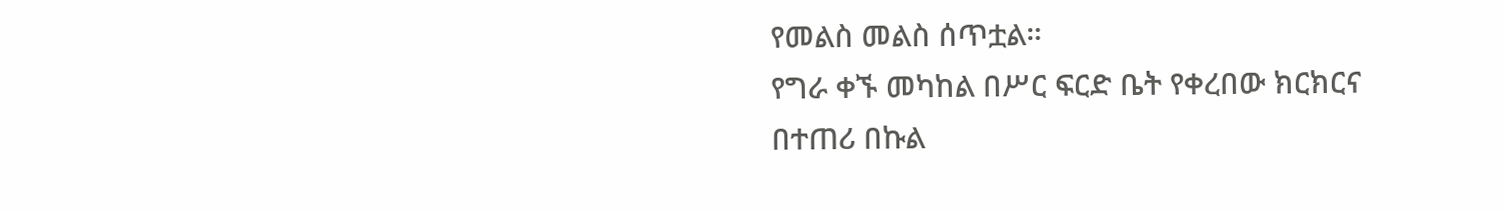የመልስ መልስ ሰጥቷል።
የግራ ቀኙ መካከል በሥር ፍርድ ቤት የቀረበው ክርክርና በተጠሪ በኩል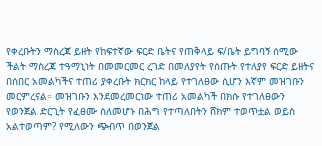የቀረቡትን ማስረጃ ይዘት የከፍተኛው ፍርድ ቤትና የጠቅላይ ፍ/ቤት ይግባኝ ሰሚው ችልት ማስረጃ ተዓማኒነት በመመርመር ረገድ በመለያየት የሰጡት የተለያየ ፍርድ ይዘትና በሰበር አመልካችና ተጠሪ ያቀረቡት ክርክር ከላይ የተገለፀው ሲሆን እኛም መዝገቡን መርምረናል። መዝገቡን እንደመረመርነው ተጠሪ አመልካች በክሱ የተገለፀውን የወንጀል ድርጊት የፈፀሙ ስለመሆኑ በሕግ የተጣለበትን ሸክም ተወጥቷል ወይስ አልተወጣም? የሚለውን ጭብጥ በወንጀል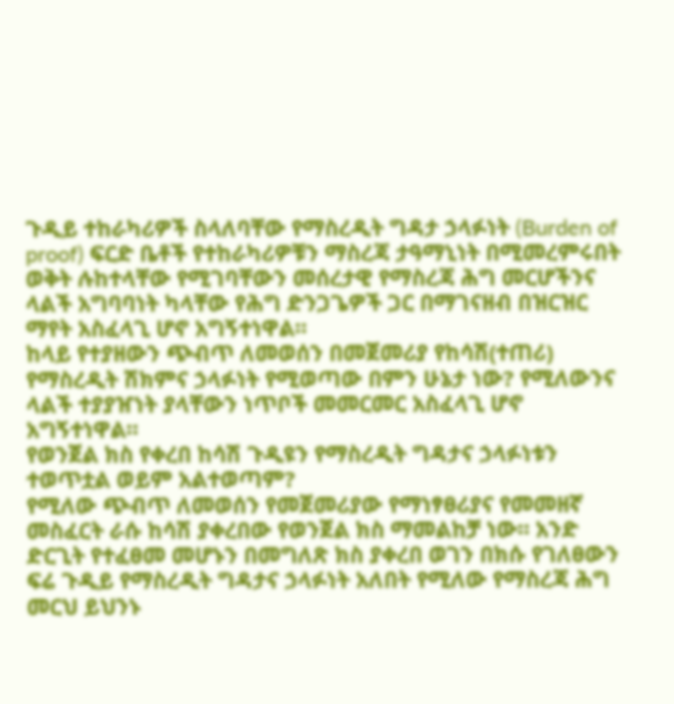ጉዲይ ተከራካሪዎች ስላለባቸው የማስረዲት ግዳታ ኃላፉነት (Burden of proof) ፍርድ ቤቶች የተከራካሪዎቹን ማስረጃ ታዓማኒነት በሚመረምሩበት ወቅት ሉከተላቸው የሚገባቸውን መሰረታዊ የማስረጃ ሕግ መርሆችንና ላልች አግባባነት ካላቸው የሕግ ድንጋጌዎች ጋር በማገናዘብ በዝርዝር ማየት አስፈላጊ ሆኖ አግኝተነዋል።
ከላይ የተያዘውን ጭብጥ ለመወሰን በመጀመሪያ የከሳሽ(ተጠሪ) የማስረዲት ሽክምና ኃላፉነት የሚወጣው በምን ሁኔታ ነው? የሚለውንና ላልች ተያያዠነት ያላቸውን ነጥቦች መመርመር አስፈላጊ ሆኖ አግኝተነዋል።
የወንጀል ክስ የቀረበ ከሳሽ ጉዲዩን የማስረዲት ግዳታና ኃላፉነቱን ተወጥቷል ወይም አልተወጣም?
የሚለው ጭብጥ ለመወሰን የመጀመሪያው የማነፃፀሪያና የመመዘኛ መስፈርት ራሱ ከሳሽ ያቀረበው የወንጀል ክስ ማመልከቻ ነው። አንድ ድርጊት የተፈፀመ መሆኑን በመግለጽ ክስ ያቀረበ ወገን በክሱ የገለፀውን ፍሬ ጉዲይ የማስረዲት ግዳታና ኃላፉነት አለበት የሚለው የማስረጃ ሕግ መርህ ይህንኑ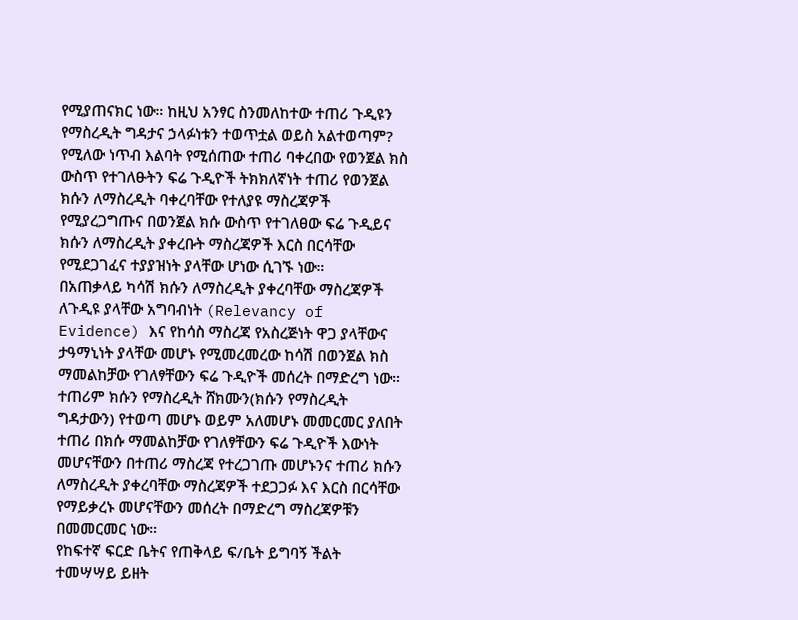የሚያጠናክር ነው። ከዚህ አንፃር ስንመለከተው ተጠሪ ጉዲዩን የማስረዲት ግዳታና ኃላፉነቱን ተወጥቷል ወይስ አልተወጣም? የሚለው ነጥብ እልባት የሚሰጠው ተጠሪ ባቀረበው የወንጀል ክስ ውስጥ የተገለፁትን ፍሬ ጉዲዮች ትክክለኛነት ተጠሪ የወንጀል ክሱን ለማስረዲት ባቀረባቸው የተለያዩ ማስረጃዎች የሚያረጋግጡና በወንጀል ክሱ ውስጥ የተገለፀው ፍሬ ጉዲይና ክሱን ለማስረዲት ያቀረቡት ማስረጃዎች እርስ በርሳቸው የሚደጋገፈና ተያያዝነት ያላቸው ሆነው ሲገኙ ነው።
በአጠቃላይ ካሳሽ ክሱን ለማስረዲት ያቀረባቸው ማስረጃዎች ለጉዲዩ ያላቸው አግባብነት (Relevancy of Evidence) እና የከሳስ ማስረጃ የአስረጅነት ዋጋ ያላቸውና ታዓማኒነት ያላቸው መሆኑ የሚመረመረው ከሳሽ በወንጀል ክስ ማመልከቻው የገለፃቸውን ፍሬ ጉዲዮች መሰረት በማድረግ ነው። ተጠሪም ክሱን የማስረዲት ሸክሙን(ክሱን የማስረዲት ግዳታውን) የተወጣ መሆኑ ወይም አለመሆኑ መመርመር ያለበት ተጠሪ በክሱ ማመልከቻው የገለፃቸውን ፍሬ ጉዲዮች እውነት መሆናቸውን በተጠሪ ማስረጃ የተረጋገጡ መሆኑንና ተጠሪ ክሱን ለማስረዲት ያቀረባቸው ማስረጃዎች ተደጋጋፉ እና እርስ በርሳቸው የማይቃረኑ መሆናቸውን መሰረት በማድረግ ማስረጃዎቹን በመመርመር ነው።
የከፍተኛ ፍርድ ቤትና የጠቅላይ ፍ/ቤት ይግባኝ ችልት ተመሣሣይ ይዘት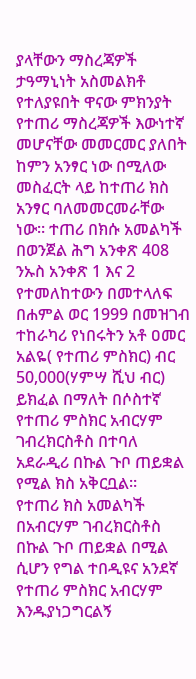ያላቸውን ማስረጃዎች ታዓማኒነት አስመልክቶ የተለያዩበት ዋናው ምክንያት የተጠሪ ማስረጃዎች እውነተኛ መሆናቸው መመርመር ያለበት ከምን አንፃር ነው በሚለው መስፈርት ላይ ከተጠሪ ክስ አንፃር ባለመመርመራቸው ነው። ተጠሪ በክሱ አመልካች በወንጀል ሕግ አንቀጽ 408 ንኡስ አንቀጽ 1 እና 2 የተመለከተውን በመተላለፍ በሐምል ወር 1999 በመዝገብ ተከራካሪ የነበሩትን አቶ ዐመር አልዬ( የተጠሪ ምስክር) ብር 50,000(ሃምሣ ሺህ ብር) ይክፈል በማለት በሶስተኛ የተጠሪ ምስክር አብርሃም ገብረክርስቶስ በተባለ አደራዲሪ በኩል ጉቦ ጠይቋል የሚል ክስ አቅርቧል።
የተጠሪ ክስ አመልካች በአብርሃም ገብረክርስቶስ በኩል ጉቦ ጠይቋል በሚል ሲሆን የግል ተበዲዩና አንደኛ የተጠሪ ምስክር አብርሃም እንዱያነጋግርልኝ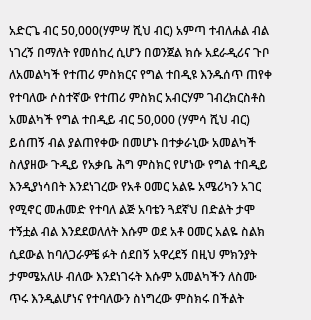አድርጌ ብር 50,000(ሃምሣ ሺህ ብር) አምጣ ተብለሐል ብል ነገረኝ በማለት የመሰከረ ሲሆን በወንጀል ክሱ አደራዲሪና ጉቦ ለአመልካች የተጠሪ ምስክርና የግል ተበዲዩ እንዱሰጥ ጠየቀ የተባለው ሶስተኛው የተጠሪ ምስክር አብርሃም ገብረክርስቶስ አመልካች የግል ተበዲይ ብር 50,000 (ሃምሳ ሺህ ብር) ይሰጠኝ ብል ያልጠየቀው በመሆኑ በተቃራኒው አመልካች ስለያዘው ጉዲይ የአቃቤ ሕግ ምስክር የሆነው የግል ተበዲይ እንዲያነሳበት እንደነገረው የአቶ ዐመር አልዬ አሜሪካን አገር የሚኖር መሐመድ የተባለ ልጅ አባቴን ጓደኛህ በድልት ታሞ ተኝቷል ብል እንደደወለለት እሱም ወደ አቶ ዐመር አልዬ ስልክ ሲደውል ከባለጋራዎቼ ፉት ሰደበኝ አዋረደኝ በዚህ ምክንያት ታምሜአለሁ ብለው እንደነገሩት እሱም አመልካችን ለስሙ ጥሩ እንዲልሆነና የተባለውን ስነግረው ምስክሩ በችልት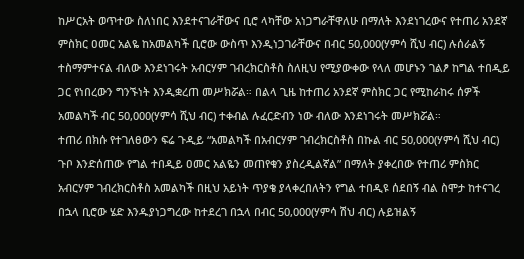ከሥርአት ወጥተው ስለነበር እንደተናገራቸውና ቢሮ ላካቸው አነጋግራቸዋለሁ በማለት እንደነገረውና የተጠሪ አንደኛ ምስክር ዐመር አልዬ ከአመልካች ቢሮው ውስጥ እንዲነጋገራቸውና በብር 50,000(ሃምሳ ሺህ ብር) ሉሰራልኝ ተስማምተናል ብለው እንደነገሩት አብርሃም ገብረክርስቶስ ስለዚህ የሚያውቀው የላለ መሆኑን ገልፆ ከግል ተበዲይ ጋር የነበረውን ግንኙነት እንዲቋረጠ መሥክሯል። በልላ ጊዜ ከተጠሪ አንደኛ ምስክር ጋር የሚከራከሩ ሰዎች አመልካች ብር 50,000(ሃምሳ ሺህ ብር) ተቀብል ሉፈርድብን ነው ብለው እንደነገሩት መሥክሯል።
ተጠሪ በክሱ የተገለፀውን ፍሬ ጉዲይ “አመልካች በአብርሃም ገብረክርስቶስ በኩል ብር 50,000(ሃምሳ ሺህ ብር) ጉቦ እንድሰጠው የግል ተበዲይ ዐመር አልዬን መጠየቁን ያስረዲልኛል” በማለት ያቀረበው የተጠሪ ምስክር አብርሃም ገብረክርስቶስ አመልካች በዚህ አይነት ጥያቄ ያላቀረበለትን የግል ተበዲዩ ሰደበኝ ብል ስሞታ ከተናገረ በኋላ ቢሮው ሄድ እንዱያነጋግረው ከተደረገ በኋላ በብር 50,000(ሃምሳ ሽህ ብር) ሉይዝልኝ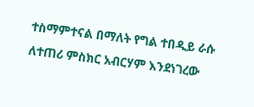ተስማምተናል በማለት የግል ተበዲይ ራሱ ለተጠሪ ምስክር አብርሃም እንደነገረው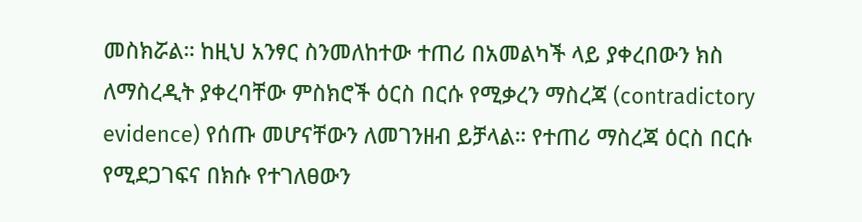መስክሯል። ከዚህ አንፃር ስንመለከተው ተጠሪ በአመልካች ላይ ያቀረበውን ክስ ለማስረዲት ያቀረባቸው ምስክሮች ዕርስ በርሱ የሚቃረን ማስረጃ (contradictory evidence) የሰጡ መሆናቸውን ለመገንዘብ ይቻላል። የተጠሪ ማስረጃ ዕርስ በርሱ የሚደጋገፍና በክሱ የተገለፀውን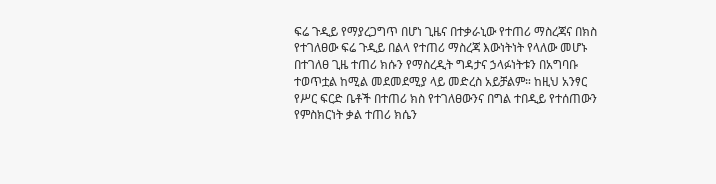ፍሬ ጉዲይ የማያረጋግጥ በሆነ ጊዜና በተቃራኒው የተጠሪ ማስረጃና በክስ የተገለፀው ፍሬ ጉዲይ በልላ የተጠሪ ማስረጃ እውነትነት የላለው መሆኑ በተገለፀ ጊዜ ተጠሪ ክሱን የማስረዲት ግዳታና ኃላፉነትቱን በአግባቡ ተወጥቷል ከሚል መደመደሚያ ላይ መድረስ አይቻልም። ከዚህ አንፃር የሥር ፍርድ ቤቶች በተጠሪ ክስ የተገለፀውንና በግል ተበዲይ የተሰጠውን የምስክርነት ቃል ተጠሪ ክሴን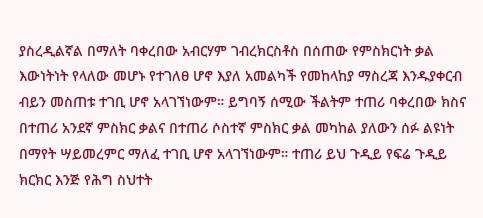ያስረዲልኛል በማለት ባቀረበው አብርሃም ገብረክርስቶስ በሰጠው የምስክርነት ቃል እውነትነት የላለው መሆኑ የተገለፀ ሆኖ እያለ አመልካች የመከላከያ ማስረጃ እንዱያቀርብ ብይን መስጠቱ ተገቢ ሆኖ አላገኘነውም። ይግባኝ ሰሚው ችልትም ተጠሪ ባቀረበው ክስና በተጠሪ አንደኛ ምስክር ቃልና በተጠሪ ሶስተኛ ምስክር ቃል መካከል ያለውን ሰፉ ልዩነት በማየት ሣይመረምር ማለፈ ተገቢ ሆኖ አላገኘነውም። ተጠሪ ይህ ጉዲይ የፍሬ ጉዲይ ክርክር እንጅ የሕግ ስህተት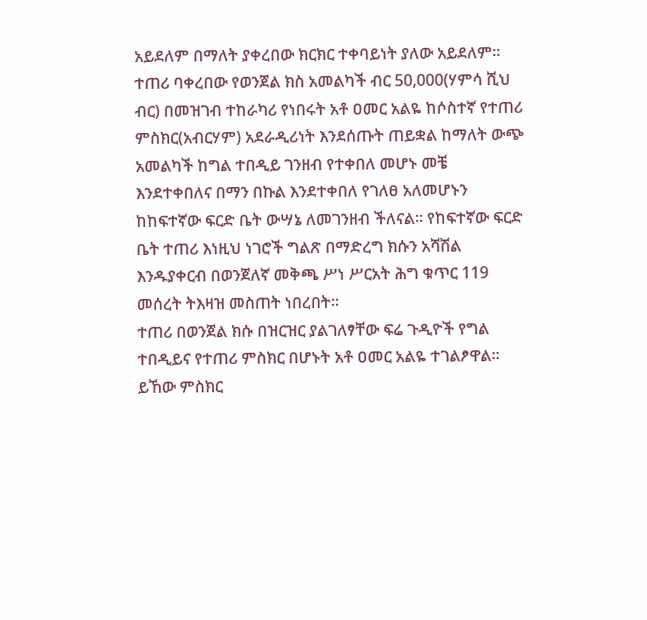አይደለም በማለት ያቀረበው ክርክር ተቀባይነት ያለው አይደለም።
ተጠሪ ባቀረበው የወንጀል ክስ አመልካች ብር 50,000(ሃምሳ ሺህ ብር) በመዝገብ ተከራካሪ የነበሩት አቶ ዐመር አልዬ ከሶስተኛ የተጠሪ ምስክር(አብርሃም) አደራዲሪነት እንደሰጡት ጠይቋል ከማለት ውጭ አመልካች ከግል ተበዲይ ገንዘብ የተቀበለ መሆኑ መቼ እንደተቀበለና በማን በኩል እንደተቀበለ የገለፀ አለመሆኑን ከከፍተኛው ፍርድ ቤት ውሣኔ ለመገንዘብ ችለናል። የከፍተኛው ፍርድ ቤት ተጠሪ እነዚህ ነገሮች ግልጽ በማድረግ ክሱን አሻሽል እንዱያቀርብ በወንጀለኛ መቅጫ ሥነ ሥርአት ሕግ ቁጥር 119 መሰረት ትእዛዝ መስጠት ነበረበት።
ተጠሪ በወንጀል ክሱ በዝርዝር ያልገለፃቸው ፍሬ ጉዲዮች የግል ተበዲይና የተጠሪ ምስክር በሆኑት አቶ ዐመር አልዬ ተገልፆዋል። ይኸው ምስክር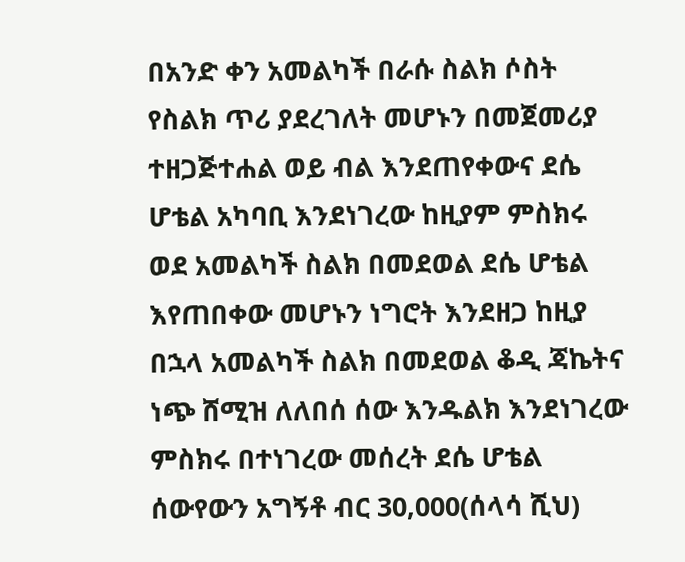በአንድ ቀን አመልካች በራሱ ስልክ ሶስት የስልክ ጥሪ ያደረገለት መሆኑን በመጀመሪያ ተዘጋጅተሐል ወይ ብል እንደጠየቀውና ደሴ ሆቴል አካባቢ እንደነገረው ከዚያም ምስክሩ ወደ አመልካች ስልክ በመደወል ደሴ ሆቴል እየጠበቀው መሆኑን ነግሮት እንደዘጋ ከዚያ በኋላ አመልካች ስልክ በመደወል ቆዲ ጃኬትና ነጭ ሸሚዝ ለለበሰ ሰው እንዱልክ እንደነገረው ምስክሩ በተነገረው መሰረት ደሴ ሆቴል ሰውየውን አግኝቶ ብር 30,000(ሰላሳ ሺህ)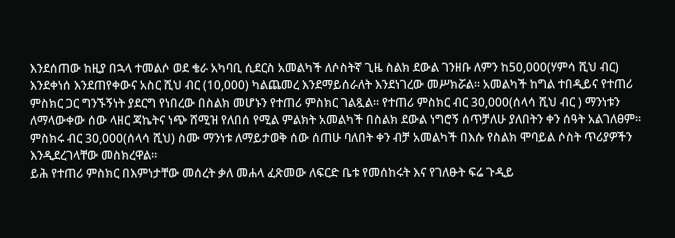እንደሰጠው ከዚያ በኋላ ተመልሶ ወደ ቄራ አካባቢ ሲደርስ አመልካች ለሶስትኛ ጊዜ ስልክ ደውል ገንዘቡ ለምን ከ50,000(ሃምሳ ሺህ ብር) እንደቀነሰ እንደጠየቀውና አስር ሺህ ብር (10,000) ካልጨመረ እንደማይሰራለት እንደነገረው መሥክሯል። አመልካች ከግል ተበዲይና የተጠሪ ምስክር ጋር ግንኙኝነት ያደርግ የነበረው በስልክ መሆኑን የተጠሪ ምስክር ገልጿል። የተጠሪ ምስክር ብር 30,000(ሰላሳ ሺህ ብር ) ማንነቱን ለማላውቀው ሰው ላዘር ጃኬትና ነጭ ሸሚዝ የለበሰ የሚል ምልክት አመልካች በስልክ ደውል ነግሮኝ ሰጥቻለሁ ያለበትን ቀን ሰዓት አልገለፀም። ምስክሩ ብር 30,000(ሰላሳ ሺህ) ስሙ ማንነቱ ለማይታወቅ ሰው ሰጠሁ ባለበት ቀን ብቻ አመልካች በእሱ የስልክ ሞባይል ሶስት ጥሪያዎችን እንዲደረገላቸው መስክረዋል።
ይሕ የተጠሪ ምስክር በእምነታቸው መሰረት ቃለ መሐላ ፈጽመው ለፍርድ ቤቱ የመሰከሩት እና የገለፁት ፍሬ ጉዲይ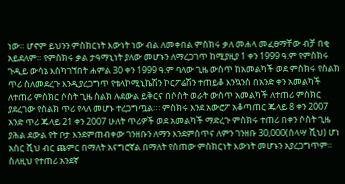ነው። ሆኖም ይህንን ምስክርነት እውነት ነው ብል ለመቀበል ምስክሩ ቃለ መሐላ መፈፀማቸው ብቻ በቂ አይደለም። የምስክሩ ቃል ታዓማኒነት ያለው መሆኑን ለማረጋገጥ ከሚያዚያ 1 ቀን 1999 ዓ.ም የምስክሩ ጉዲይ ውሳኔ እስካገኘበት ሐምል 30 ቀን 1999 ዓ.ም ባለው ጊዜ ውስጥ ከአመልካች ወደ ምስክሩ የስልክ ጥሪ ስለመደረጉ እንዲያረጋግጥ የቴላኮሚኒኬሽን ኮርፖሬሽን ተጠይቆ እንኳንስ በአንድ ቀን አመልካች ለተጠሪ ምስክር ሶስት ጊዜ ስልክ ሉደውል ይቅርና በሶስት ወራት ውስጥ አመልካች ለተጠሪ ምስክር ያደረገው የስልክ ጥሪ የላለ መሆኑ ተረጋግጧል።፡ ምስክሩ እንደ አውሮፖ አቆጣጠር ጁላይ 8 ቀን 2007 አንድ ጥሪ ጁላይ 21 ቀን 2007 ሁለት ጥሪዎች ወደ አመልካች ማድረጉ ምስክሩ ተጠሪ በቀን ሶስት ጊዜ ያሕል ደውል የት ቦታ እንደምጠብቀው ገንዘቡን ለማን እንደምሰጥና ለምን ገንዘቡ 30,000(ሰላሣ ሺህ) ሆነ አስር ሺህ ብር ጨምር በማለት አናግሮኛል በማለት የሰጠው ምስክርነት እውነት መሆኑን አያረጋግጥም። ስለዚህ የተጠሪ አንደኛ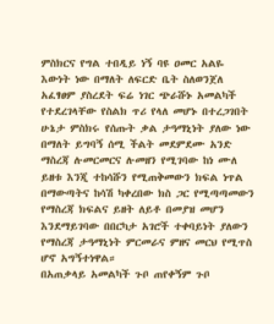ምስክርና የግል ተበዲይ ነኝ ባዩ ዐመር አልዬ እውነት ነው በማለት ለፍርድ ቤት ስለወንጀለ አፈፃፀም ያስረደት ፍሬ ነገር ጭራሹኑ አመልካች የተደረገላቸው የስልክ ጥሪ የላለ መሆኑ በተረጋገበት ሁኔታ ምስክሩ የሰጡት ቃል ታዓማኒነት ያለው ነው በማለት ይግባኝ ሰሚ ችልት መደምደሙ አንድ ማስረጃ ሉመርመርና ሉመዘን የሚገባው ከነ ሙለ ይዘቱ እንጂ ተከሳሹን የሚጠቅመውን ክፍል ነጥል በማውጣትና ከሳሽ ካቀረበው ክስ ጋር የሚጣጣመውን የማስረጃ ክፍልና ይዘት ለይቶ በመያዝ መሆን እንደማይገባው በበርካታ አገሮች ተቀባይነት ያለውን የማስረጃ ታዓማኒነት ምርመራና ምዘና መርህ የሚጥስ ሆኖ አግኝተነዋል።
በአጠቃላይ አመልካች ጉቦ ጠየቀኝም ጉቦ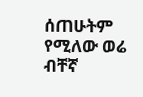ሰጠሁትም የሚለው ወሬ ብቸኛ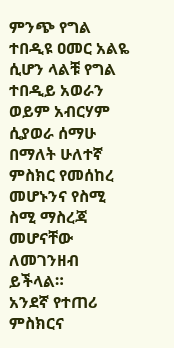ምንጭ የግል ተበዲዩ ዐመር አልዬ ሲሆን ላልቹ የግል ተበዲይ አወራን ወይም አብርሃም ሲያወራ ሰማሁ በማለት ሁለተኛ ምስክር የመሰከረ መሆኑንና የስሚ ስሚ ማስረጃ መሆናቸው ለመገንዘብ ይችላል።
አንደኛ የተጠሪ ምስክርና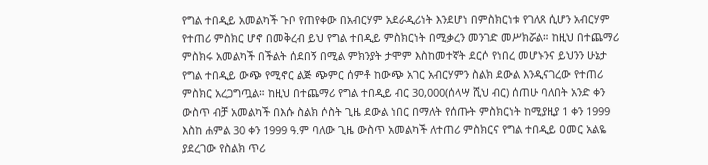የግል ተበዲይ አመልካች ጉቦ የጠየቀው በአብርሃም አደራዲሪነት እንደሆነ በምስክርነቱ የገለጸ ሲሆን አብርሃም የተጠሪ ምስክር ሆኖ በመቅረብ ይህ የግል ተበዲይ ምስክርነት በሚቃረን መንገድ መሥክሯል። ከዚህ በተጨማሪ ምስክሩ አመልካች በችልት ሰደበኝ በሚል ምክንያት ታሞም እስከመተኛት ደርሶ የነበረ መሆኑንና ይህንን ሁኔታ የግል ተበዲይ ውጭ የሚኖር ልጅ ጭምር ሰምቶ ከውጭ አገር አብርሃምን ስልክ ደውል እንዲናገረው የተጠሪ ምስክር አረጋግጧል። ከዚህ በተጨማሪ የግል ተበዲይ ብር 30,000(ሰላሣ ሺህ ብር) ሰጠሁ ባለበት አንድ ቀን ውስጥ ብቻ አመልካች በእሱ ስልክ ሶስት ጊዜ ደውል ነበር በማለት የሰጡት ምስክርነት ከሚያዚያ 1 ቀን 1999 እስከ ሐምል 30 ቀን 1999 ዓ.ም ባለው ጊዜ ውስጥ አመልካች ለተጠሪ ምስክርና የግል ተበዲይ ዐመር አልዬ ያደረገው የስልክ ጥሪ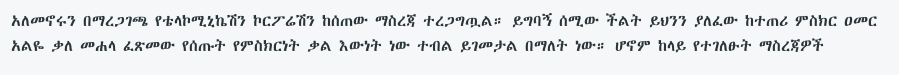አለመኖሩን በማረጋገጫ የቴላኮሚኒኬሽን ኮርፖሬሽን ከሰጠው ማስረጃ ተረጋግጧል። ይግባኝ ሰሚው ችልት ይህንን ያለፈው ከተጠሪ ምስክር ዐመር አልዬ ቃለ መሐላ ፈጽመው የሰጡት የምስክርነት ቃል እውነት ነው ተብል ይገመታል በማለት ነው። ሆኖም ከላይ የተገለፁት ማስረጃዎች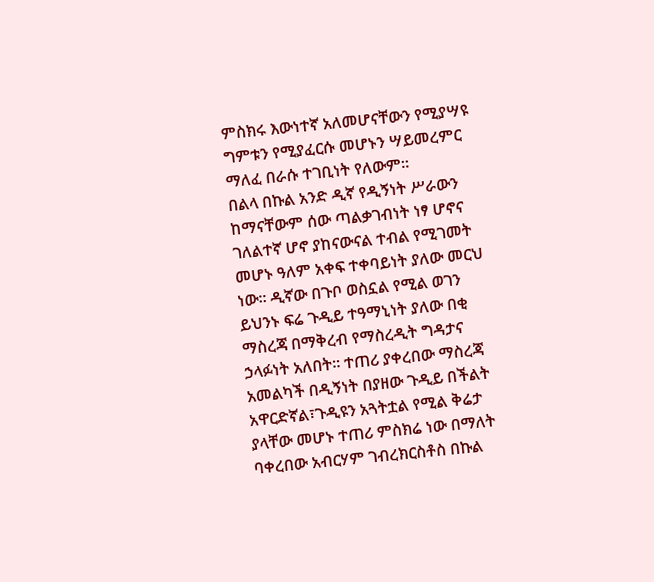ምስክሩ እውነተኛ አለመሆናቸውን የሚያሣዩ ግምቱን የሚያፈርሱ መሆኑን ሣይመረምር ማለፈ በራሱ ተገቢነት የለውም።
በልላ በኩል አንድ ዲኛ የዲኝነት ሥራውን ከማናቸውም ሰው ጣልቃገብነት ነፃ ሆኖና ገለልተኛ ሆኖ ያከናውናል ተብል የሚገመት መሆኑ ዓለም አቀፍ ተቀባይነት ያለው መርህ ነው። ዲኛው በጉቦ ወስኗል የሚል ወገን ይህንኑ ፍሬ ጉዲይ ተዓማኒነት ያለው በቂ ማስረጃ በማቅረብ የማስረዲት ግዳታና ኃላፉነት አለበት። ተጠሪ ያቀረበው ማስረጃ አመልካች በዲኝነት በያዘው ጉዲይ በችልት አዋርድኛል፣ጉዲዩን አጓትቷል የሚል ቅሬታ ያላቸው መሆኑ ተጠሪ ምስክሬ ነው በማለት ባቀረበው አብርሃም ገብረክርስቶስ በኩል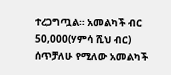ተረጋግጧል። አመልካች ብር 50,000(ሃምሳ ሺህ ብር) ሰጥቻለሁ የሚለው አመልካች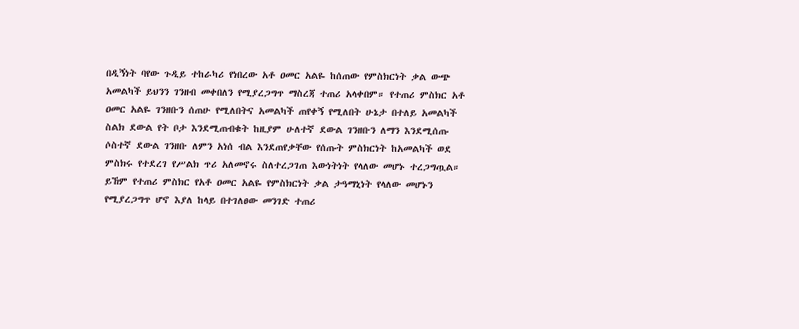በዲኝነት ባየው ጉዲይ ተከራካሪ የነበረው አቶ ዐመር አልዬ ከሰጠው የምስክርነት ቃል ውጭ አመልካች ይህንን ገንዘብ መቀበለን የሚያረጋግጥ ማስረጃ ተጠሪ አላቀበም። የተጠሪ ምስክር አቶ ዐመር አልዬ ገንዘቡን ሰጠሁ የሚለበትና አመልካች ጠየቀኝ የሚለበት ሁኔታ በተለይ አመልካች ስልክ ደውል የት ቦታ እንደሚጠብቁት ከዚያም ሁለተኛ ደውል ገንዘቡን ለማን እንደሚሰጡ ሶስተኛ ደውል ገንዘቡ ለምን አነሰ ብል እንደጠየቃቸው የሰጡት ምስክርነት ከአመልካች ወደ ምስክሩ የተደረገ የሥልክ ጥሪ አለመኖሩ ስለተረጋገጠ እውነትነት የላለው መሆኑ ተረጋግጧል። ይኸም የተጠሪ ምስክር የአቶ ዐመር አልዬ የምስክርነት ቃል ታዓማኒነት የላለው መሆኑን የሚያረጋግጥ ሆኖ እያለ ከላይ በተገለፀው መንገድ ተጠሪ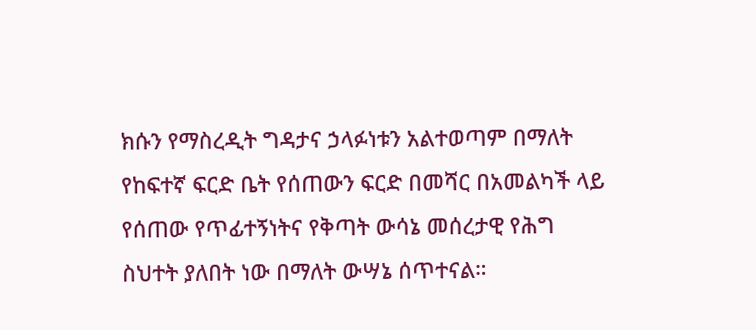ክሱን የማስረዲት ግዳታና ኃላፉነቱን አልተወጣም በማለት የከፍተኛ ፍርድ ቤት የሰጠውን ፍርድ በመሻር በአመልካች ላይ የሰጠው የጥፊተኝነትና የቅጣት ውሳኔ መሰረታዊ የሕግ ስህተት ያለበት ነው በማለት ውሣኔ ሰጥተናል።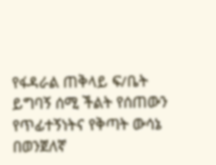የፋዳራል ጠቅላይ ፍ/ቤት ይግባኝ ሰሚ ችልት የሰጠውን የጥፊተኝነትና የቅጣት ውሳኔ በወንጀለኛ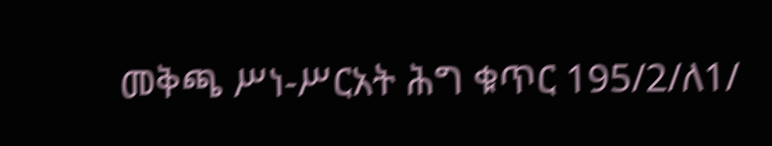መቅጫ ሥነ-ሥርአት ሕግ ቁጥር 195/2/ለ1/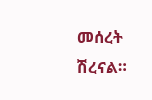መሰረት ሽረናል።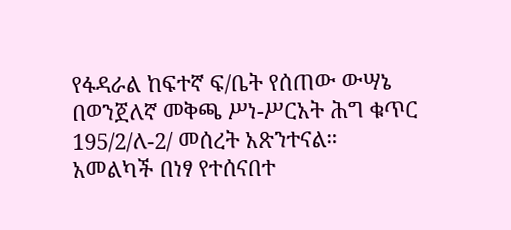የፋዳራል ከፍተኛ ፍ/ቤት የሰጠው ውሣኔ በወንጀለኛ መቅጫ ሥነ-ሥርአት ሕግ ቁጥር 195/2/ለ-2/ መሰረት አጽንተናል።
አመልካች በነፃ የተሰናበተ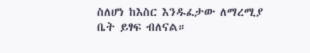ስለሆነ ከእስር እንዱፈታው ለማረሚያ ቤት ይፃፍ ብለናል።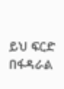ይህ ፍርድ በፋዳራል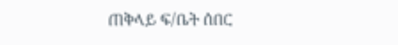ጠቅላይ ፍ/ቤት ሰበር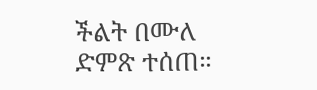ችልት በሙለ ድምጽ ተሰጠ።